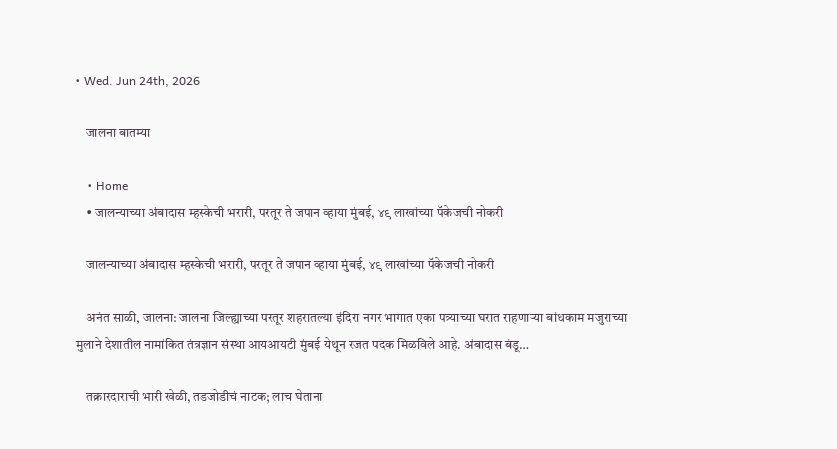• Wed. Jun 24th, 2026

    जालना बातम्या

    • Home
    • जालन्याच्या अंबादास म्हस्केची भरारी, परतूर ते जपान व्हाया मुंबई, ४९ लाखांच्या पॅकेजची नोकरी

    जालन्याच्या अंबादास म्हस्केची भरारी, परतूर ते जपान व्हाया मुंबई, ४९ लाखांच्या पॅकेजची नोकरी

    अनंत साळी, जालना: जालना जिल्ह्याच्या परतूर शहरातल्या इंदिरा नगर भागात एका पत्र्याच्या घरात राहणाऱ्या बांधकाम मजुराच्या मुलाने देशातील नामांकित तंत्रज्ञान संस्था आयआयटी मुंबई येथून रजत पदक मिळविले आहे. अंबादास बंडू…

    तक्रारदाराची भारी खेळी, तडजोडीचं नाटक; लाच घेताना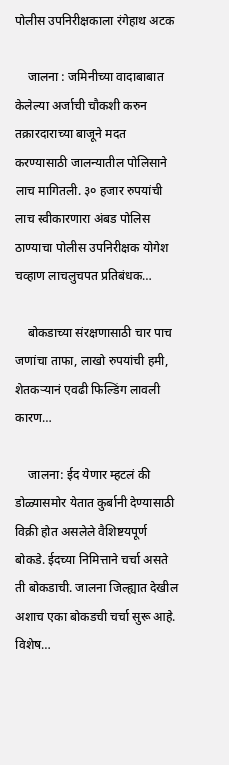पोलीस उपनिरीक्षकाला रंगेहाथ अटक

    जालना : जमिनीच्या वादाबाबात केलेल्या अर्जाची चौकशी करुन तक्रारदाराच्या बाजूने मदत करण्यासाठी जालन्यातील पोलिसाने लाच मागितली. ३० हजार रुपयांची लाच स्वीकारणारा अंबड पोलिस ठाण्याचा पोलीस उपनिरीक्षक योगेश चव्हाण लाचलुचपत प्रतिबंधक…

    बोकडाच्या संरक्षणासाठी चार पाच जणांचा ताफा, लाखो रुपयांची हमी, शेतकऱ्यानं एवढी फिल्डिंग लावली कारण…

    जालना: ईद येणार म्हटलं की डोळ्यासमोर येतात कुर्बानी देण्यासाठी विक्री होत असलेले वैशिष्टयपूर्ण बोकडे. ईदच्या निमित्ताने चर्चा असते ती बोकडाची. जालना जिल्ह्यात देखील अशाच एका बोकडची चर्चा सुरू आहे. विशेष…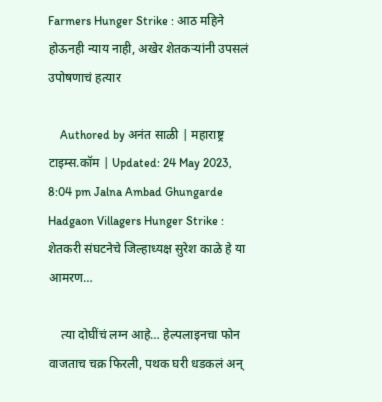Farmers Hunger Strike : आठ महिने होऊनही न्याय नाही, अखेर शेतकऱ्यांनी उपसलं उपोषणाचं हत्यार

    Authored by अनंत साळी | महाराष्ट्र टाइम्स.कॉम | Updated: 24 May 2023, 8:04 pm Jalna Ambad Ghungarde Hadgaon Villagers Hunger Strike : शेतकरी संघटनेचे जिल्हाध्यक्ष सुरेश काळे हे या आमरण…

    त्या दोघींचं लग्न आहे… हेल्पलाइनचा फोन वाजताच चक्र फिरली, पथक घरी धडकलं अन्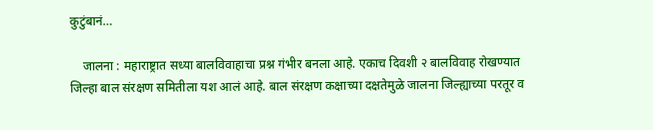कुटुंबानं…

    जालना : महाराष्ट्रात सध्या बालविवाहाचा प्रश्न गंभीर बनला आहे. एकाच दिवशी २ बालविवाह रोखण्यात जिल्हा बाल संरक्षण समितीला यश आलं आहे. बाल संरक्षण कक्षाच्या दक्षतेमुळे जालना जिल्ह्याच्या परतूर व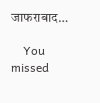जाफराबाद…

    You missed